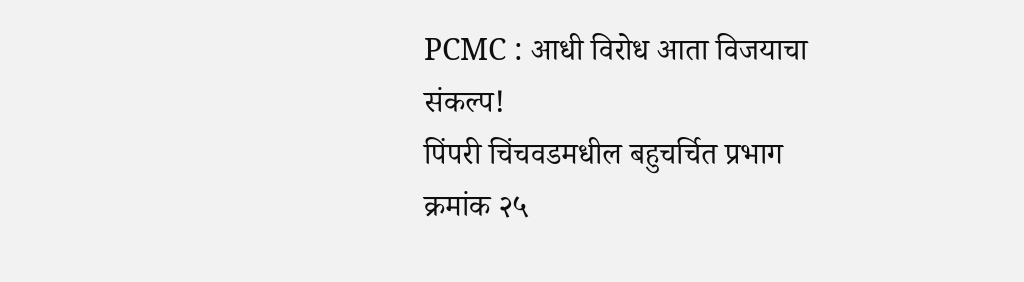PCMC : आधी विरोध आता विजयाचा संकल्प!
पिंपरी चिंचवडमधील बहुचर्चित प्रभाग क्रमांक २५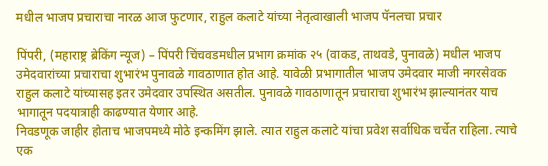मधील भाजप प्रचाराचा नारळ आज फुटणार, राहुल कलाटे यांच्या नेतृत्वाखाली भाजप पॅनलचा प्रचार

पिंपरी, (महाराष्ट्र ब्रेकिंग न्यूज) – पिंपरी चिंचवडमधील प्रभाग क्रमांक २५ (वाकड, ताथवडे, पुनावळे) मधील भाजप उमेदवारांच्या प्रचाराचा शुभारंभ पुनावळे गावठाणात होत आहे. यावेळी प्रभागातील भाजप उमेदवार माजी नगरसेवक राहुल कलाटे यांच्यासह इतर उमेदवार उपस्थित असतील. पुनावळे गावठाणातून प्रचाराचा शुभारंभ झाल्यानंतर याच भागातून पदयात्राही काढण्यात येणार आहे.
निवडणूक जाहीर होताच भाजपमध्ये मोठे इन्कमिंग झाले. त्यात राहुल कलाटे यांचा प्रवेश सर्वाधिक चर्चेत राहिला. त्याचे एक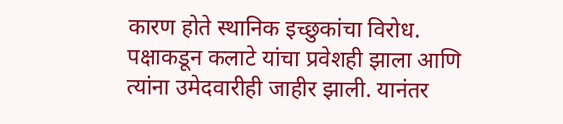कारण होते स्थानिक इच्छुकांचा विरोध. पक्षाकडून कलाटे यांचा प्रवेशही झाला आणि त्यांना उमेदवारीही जाहीर झाली. यानंतर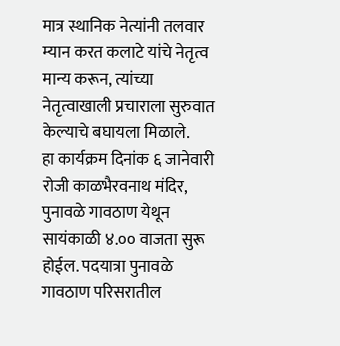मात्र स्थानिक नेत्यांनी तलवार म्यान करत कलाटे यांचे नेतृत्व मान्य करून, त्यांच्या नेतृत्वाखाली प्रचाराला सुरुवात केल्याचे बघायला मिळाले.
हा कार्यक्रम दिनांक ६ जानेवारी रोजी काळभैरवनाथ मंदिर, पुनावळे गावठाण येथून सायंकाळी ४.०० वाजता सुरू होईल. पदयात्रा पुनावळे गावठाण परिसरातील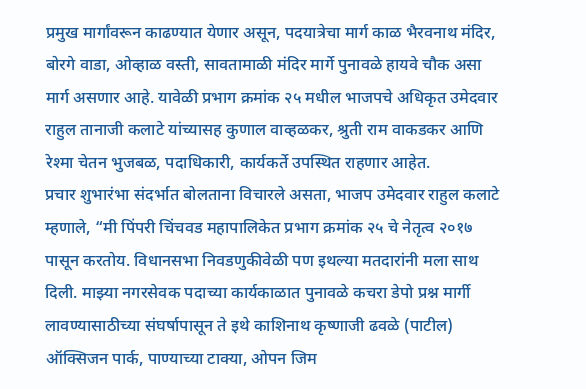प्रमुख मार्गांवरून काढण्यात येणार असून, पदयात्रेचा मार्ग काळ भैरवनाथ मंदिर, बोरगे वाडा, ओव्हाळ वस्ती, सावतामाळी मंदिर मार्गे पुनावळे हायवे चौक असा मार्ग असणार आहे. यावेळी प्रभाग क्रमांक २५ मधील भाजपचे अधिकृत उमेदवार राहुल तानाजी कलाटे यांच्यासह कुणाल वाव्हळकर, श्रुती राम वाकडकर आणि रेश्मा चेतन भुजबळ, पदाधिकारी, कार्यकर्ते उपस्थित राहणार आहेत.
प्रचार शुभारंभा संदर्भात बोलताना विचारले असता, भाजप उमेदवार राहुल कलाटे म्हणाले, “मी पिंपरी चिंचवड महापालिकेत प्रभाग क्रमांक २५ चे नेतृत्व २०१७ पासून करतोय. विधानसभा निवडणुकीवेळी पण इथल्या मतदारांनी मला साथ दिली. माझ्या नगरसेवक पदाच्या कार्यकाळात पुनावळे कचरा डेपो प्रश्न मार्गी लावण्यासाठीच्या संघर्षापासून ते इथे काशिनाथ कृष्णाजी ढवळे (पाटील) ऑक्सिजन पार्क, पाण्याच्या टाक्या, ओपन जिम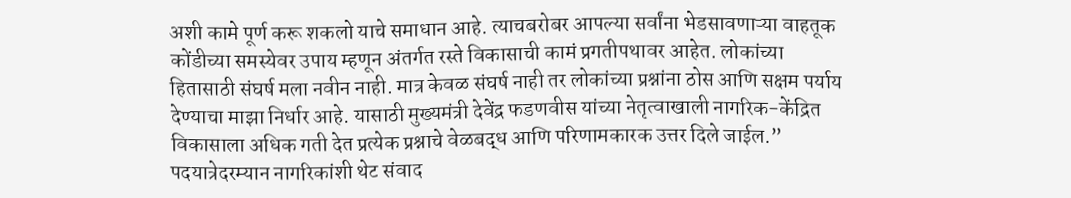अशी कामे पूर्ण करू शकलो याचे समाधान आहे. त्याचबरोबर आपल्या सर्वांना भेडसावणाऱ्या वाहतूक कोंडीच्या समस्येवर उपाय म्हणून अंतर्गत रस्ते विकासाची कामं प्रगतीपथावर आहेत. लोकांच्या हितासाठी संघर्ष मला नवीन नाही. मात्र केवळ संघर्ष नाही तर लोकांच्या प्रश्नांना ठोस आणि सक्षम पर्याय देण्याचा माझा निर्धार आहे. यासाठी मुख्यमंत्री देवेंद्र फडणवीस यांच्या नेतृत्वाखाली नागरिक-केंद्रित विकासाला अधिक गती देत प्रत्येक प्रश्नाचे वेळबद्ध आणि परिणामकारक उत्तर दिले जाईल.”
पदयात्रेदरम्यान नागरिकांशी थेट संवाद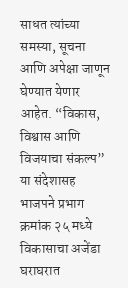साधत त्यांच्या समस्या, सूचना आणि अपेक्षा जाणून घेण्यात येणार आहेत. “विकास, विश्वास आणि विजयाचा संकल्प” या संदेशासह भाजपने प्रभाग क्रमांक २५ मध्ये विकासाचा अजेंडा घराघरात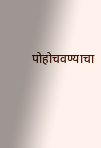पोहोचवण्याचा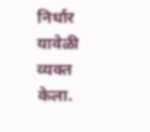निर्धार यावेळी व्यक्त केला.